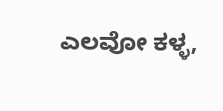ಎಲವೋ ಕಳ್ಳ,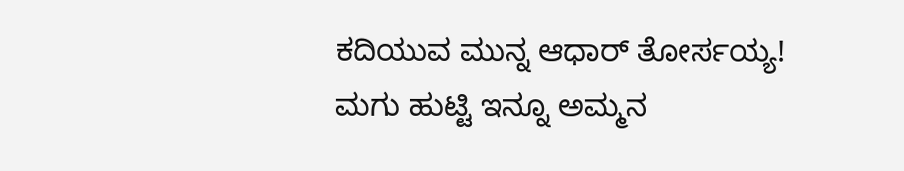ಕದಿಯುವ ಮುನ್ನ ಆಧಾರ್ ತೋರ್ಸಯ್ಯ!
ಮಗು ಹುಟ್ಟಿ ಇನ್ನೂ ಅಮ್ಮನ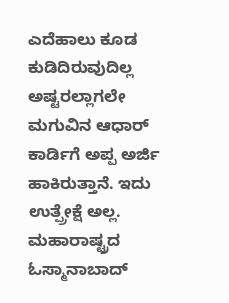ಎದೆಹಾಲು ಕೂಡ ಕುಡಿದಿರುವುದಿಲ್ಲ ಅಷ್ಟರಲ್ಲಾಗಲೇ ಮಗುವಿನ ಆಧಾರ್ ಕಾರ್ಡಿಗೆ ಅಪ್ಪ ಅರ್ಜಿ ಹಾಕಿರುತ್ತಾನೆ. ಇದು ಉತ್ಪ್ರೇಕ್ಷೆ ಅಲ್ಲ. ಮಹಾರಾಷ್ಟ್ರದ ಓಸ್ಮಾನಾಬಾದ್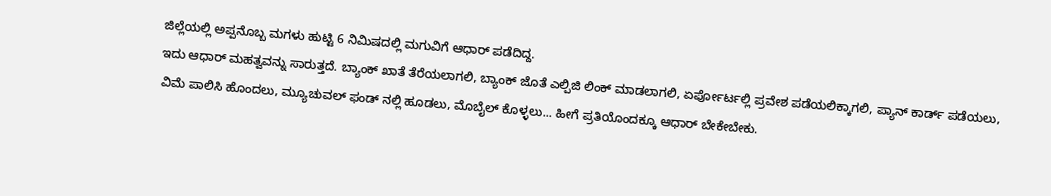ಜಿಲ್ಲೆಯಲ್ಲಿ ಅಪ್ಪನೊಬ್ಬ ಮಗಳು ಹುಟ್ಟಿ 6 ನಿಮಿಷದಲ್ಲಿ ಮಗುವಿಗೆ ಆಧಾರ್ ಪಡೆದಿದ್ದ.
ಇದು ಆಧಾರ್ ಮಹತ್ವವನ್ನು ಸಾರುತ್ತದೆ. ಬ್ಯಾಂಕ್ ಖಾತೆ ತೆರೆಯಲಾಗಲಿ, ಬ್ಯಾಂಕ್ ಜೊತೆ ಎಲ್ಪಿಜಿ ಲಿಂಕ್ ಮಾಡಲಾಗಲಿ, ಏರ್ಪೋರ್ಟಲ್ಲಿ ಪ್ರವೇಶ ಪಡೆಯಲಿಕ್ಕಾಗಲಿ, ಪ್ಯಾನ್ ಕಾರ್ಡ್ ಪಡೆಯಲು, ವಿಮೆ ಪಾಲಿಸಿ ಹೊಂದಲು, ಮ್ಯೂಚುವಲ್ ಫಂಡ್ ನಲ್ಲಿ ಹೂಡಲು, ಮೊಬೈಲ್ ಕೊಳ್ಳಲು... ಹೀಗೆ ಪ್ರತಿಯೊಂದಕ್ಕೂ ಆಧಾರ್ ಬೇಕೇಬೇಕು.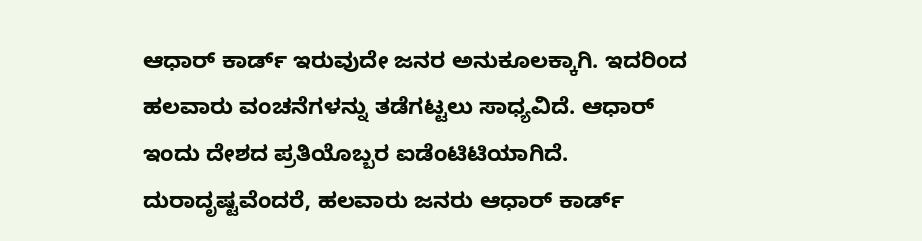ಆಧಾರ್ ಕಾರ್ಡ್ ಇರುವುದೇ ಜನರ ಅನುಕೂಲಕ್ಕಾಗಿ. ಇದರಿಂದ ಹಲವಾರು ವಂಚನೆಗಳನ್ನು ತಡೆಗಟ್ಟಲು ಸಾಧ್ಯವಿದೆ. ಆಧಾರ್ ಇಂದು ದೇಶದ ಪ್ರತಿಯೊಬ್ಬರ ಐಡೆಂಟಿಟಿಯಾಗಿದೆ. ದುರಾದೃಷ್ಟವೆಂದರೆ, ಹಲವಾರು ಜನರು ಆಧಾರ್ ಕಾರ್ಡ್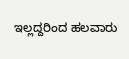ಇಲ್ಲದ್ದರಿಂದ ಹಲವಾರು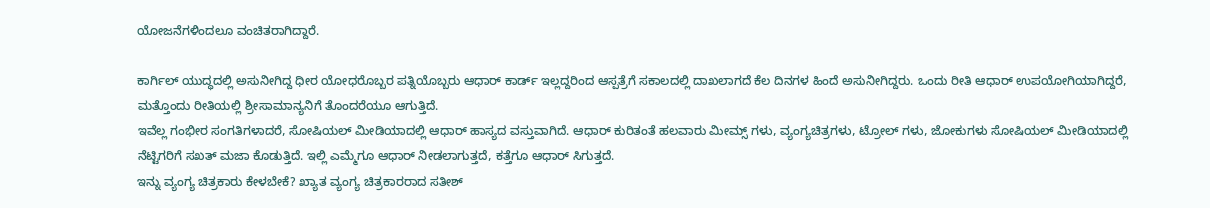ಯೋಜನೆಗಳಿಂದಲೂ ವಂಚಿತರಾಗಿದ್ದಾರೆ.

ಕಾರ್ಗಿಲ್ ಯುದ್ಧದಲ್ಲಿ ಅಸುನೀಗಿದ್ದ ಧೀರ ಯೋಧರೊಬ್ಬರ ಪತ್ನಿಯೊಬ್ಬರು ಆಧಾರ್ ಕಾರ್ಡ್ ಇಲ್ಲದ್ದರಿಂದ ಆಸ್ಪತ್ರೆಗೆ ಸಕಾಲದಲ್ಲಿ ದಾಖಲಾಗದೆ ಕೆಲ ದಿನಗಳ ಹಿಂದೆ ಅಸುನೀಗಿದ್ದರು. ಒಂದು ರೀತಿ ಆಧಾರ್ ಉಪಯೋಗಿಯಾಗಿದ್ದರೆ, ಮತ್ತೊಂದು ರೀತಿಯಲ್ಲಿ ಶ್ರೀಸಾಮಾನ್ಯನಿಗೆ ತೊಂದರೆಯೂ ಆಗುತ್ತಿದೆ.
ಇವೆಲ್ಲ ಗಂಭೀರ ಸಂಗತಿಗಳಾದರೆ, ಸೋಷಿಯಲ್ ಮೀಡಿಯಾದಲ್ಲಿ ಆಧಾರ್ ಹಾಸ್ಯದ ವಸ್ತುವಾಗಿದೆ. ಆಧಾರ್ ಕುರಿತಂತೆ ಹಲವಾರು ಮೀಮ್ಸ್ ಗಳು, ವ್ಯಂಗ್ಯಚಿತ್ರಗಳು, ಟ್ರೋಲ್ ಗಳು, ಜೋಕುಗಳು ಸೋಷಿಯಲ್ ಮೀಡಿಯಾದಲ್ಲಿ ನೆಟ್ಟಿಗರಿಗೆ ಸಖತ್ ಮಜಾ ಕೊಡುತ್ತಿದೆ. ಇಲ್ಲಿ ಎಮ್ಮೆಗೂ ಆಧಾರ್ ನೀಡಲಾಗುತ್ತದೆ, ಕತ್ತೆಗೂ ಆಧಾರ್ ಸಿಗುತ್ತದೆ.
ಇನ್ನು ವ್ಯಂಗ್ಯ ಚಿತ್ರಕಾರು ಕೇಳಬೇಕೆ? ಖ್ಯಾತ ವ್ಯಂಗ್ಯ ಚಿತ್ರಕಾರರಾದ ಸತೀಶ್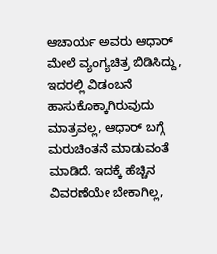ಆಚಾರ್ಯ ಅವರು ಆಧಾರ್ ಮೇಲೆ ವ್ಯಂಗ್ಯಚಿತ್ರ ಬಿಡಿಸಿದ್ದು, ಇದರಲ್ಲಿ ವಿಡಂಬನೆ ಹಾಸುಕೊಕ್ಕಾಗಿರುವುದು ಮಾತ್ರವಲ್ಲ, ಆಧಾರ್ ಬಗ್ಗೆ ಮರುಚಿಂತನೆ ಮಾಡುವಂತೆ ಮಾಡಿದೆ. ಇದಕ್ಕೆ ಹೆಚ್ಚಿನ ವಿವರಣೆಯೇ ಬೇಕಾಗಿಲ್ಲ,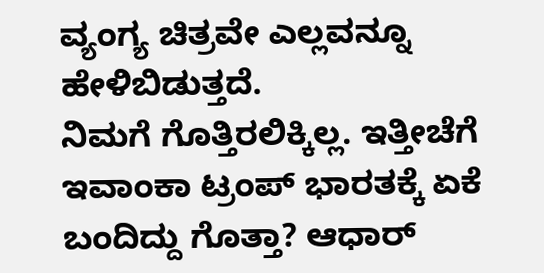ವ್ಯಂಗ್ಯ ಚಿತ್ರವೇ ಎಲ್ಲವನ್ನೂ ಹೇಳಿಬಿಡುತ್ತದೆ.
ನಿಮಗೆ ಗೊತ್ತಿರಲಿಕ್ಕಿಲ್ಲ. ಇತ್ತೀಚೆಗೆ ಇವಾಂಕಾ ಟ್ರಂಪ್ ಭಾರತಕ್ಕೆ ಏಕೆ ಬಂದಿದ್ದು ಗೊತ್ತಾ? ಆಧಾರ್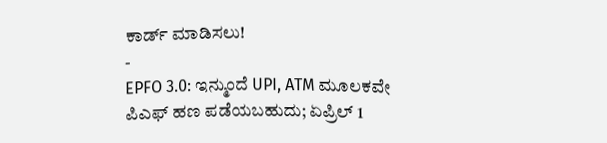ಕಾರ್ಡ್ ಮಾಡಿಸಲು!
-
EPFO 3.0: ಇನ್ಮುಂದೆ UPI, ATM ಮೂಲಕವೇ ಪಿಎಫ್ ಹಣ ಪಡೆಯಬಹುದು; ಏಪ್ರಿಲ್ 1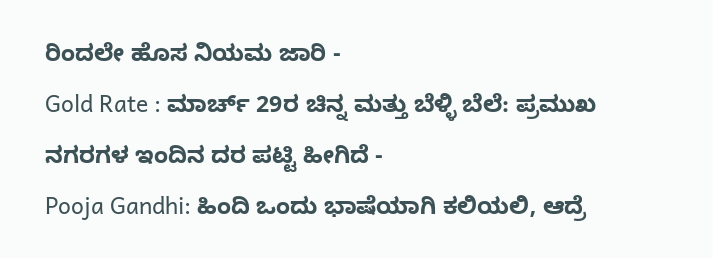ರಿಂದಲೇ ಹೊಸ ನಿಯಮ ಜಾರಿ -
Gold Rate : ಮಾರ್ಚ್ 29ರ ಚಿನ್ನ ಮತ್ತು ಬೆಳ್ಳಿ ಬೆಲೆ: ಪ್ರಮುಖ ನಗರಗಳ ಇಂದಿನ ದರ ಪಟ್ಟಿ ಹೀಗಿದೆ -
Pooja Gandhi: ಹಿಂದಿ ಒಂದು ಭಾಷೆಯಾಗಿ ಕಲಿಯಲಿ, ಆದ್ರೆ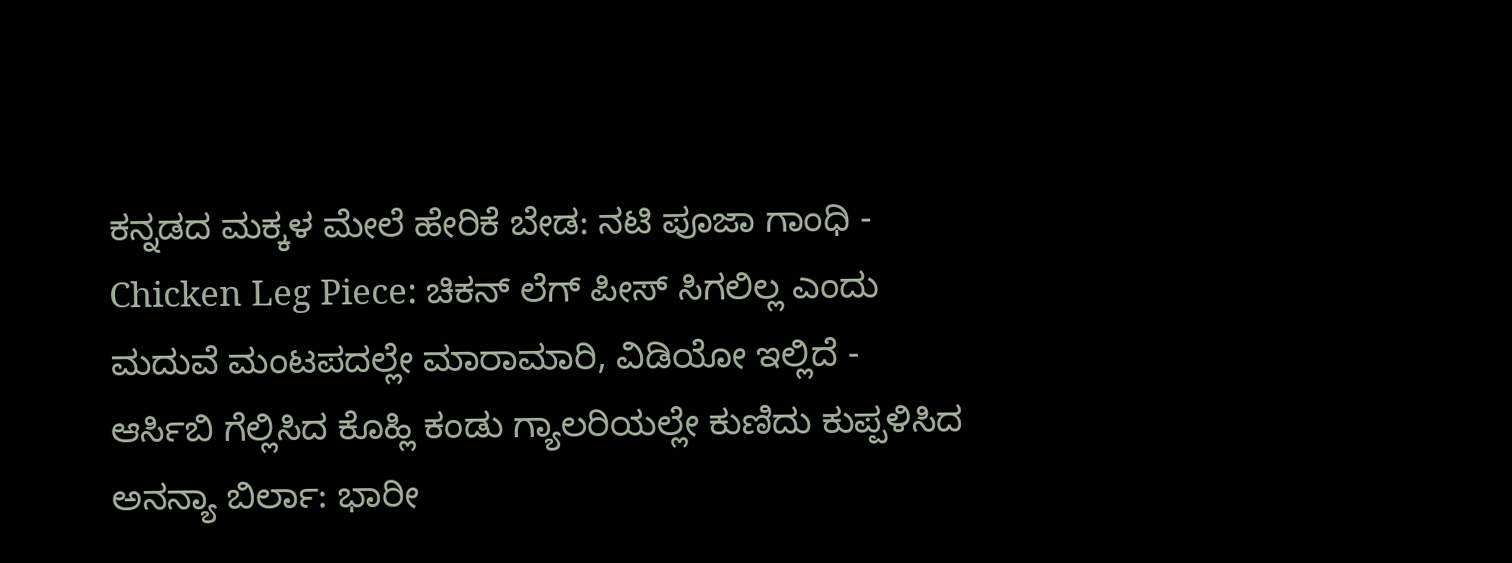ಕನ್ನಡದ ಮಕ್ಕಳ ಮೇಲೆ ಹೇರಿಕೆ ಬೇಡ: ನಟಿ ಪೂಜಾ ಗಾಂಧಿ -
Chicken Leg Piece: ಚಿಕನ್ ಲೆಗ್ ಪೀಸ್ ಸಿಗಲಿಲ್ಲ ಎಂದು ಮದುವೆ ಮಂಟಪದಲ್ಲೇ ಮಾರಾಮಾರಿ, ವಿಡಿಯೋ ಇಲ್ಲಿದೆ -
ಆರ್ಸಿಬಿ ಗೆಲ್ಲಿಸಿದ ಕೊಹ್ಲಿ ಕಂಡು ಗ್ಯಾಲರಿಯಲ್ಲೇ ಕುಣಿದು ಕುಪ್ಪಳಿಸಿದ ಅನನ್ಯಾ ಬಿರ್ಲಾ: ಭಾರೀ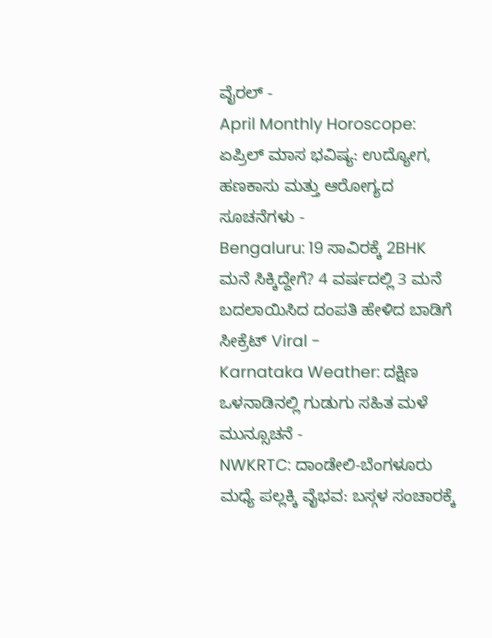ವೈರಲ್ -
April Monthly Horoscope: ಏಪ್ರಿಲ್ ಮಾಸ ಭವಿಷ್ಯ: ಉದ್ಯೋಗ, ಹಣಕಾಸು ಮತ್ತು ಆರೋಗ್ಯದ ಸೂಚನೆಗಳು -
Bengaluru: 19 ಸಾವಿರಕ್ಕೆ 2BHK ಮನೆ ಸಿಕ್ಕಿದ್ದೇಗೆ? 4 ವರ್ಷದಲ್ಲಿ 3 ಮನೆ ಬದಲಾಯಿಸಿದ ದಂಪತಿ ಹೇಳಿದ ಬಾಡಿಗೆ ಸೀಕ್ರೆಟ್ Viral -
Karnataka Weather: ದಕ್ಷಿಣ ಒಳನಾಡಿನಲ್ಲಿ ಗುಡುಗು ಸಹಿತ ಮಳೆ ಮುನ್ಸೂಚನೆ -
NWKRTC: ದಾಂಡೇಲಿ-ಬೆಂಗಳೂರು ಮಧ್ಯೆ ಪಲ್ಲಕ್ಕಿ ವೈಭವ: ಬಸ್ಗಳ ಸಂಚಾರಕ್ಕೆ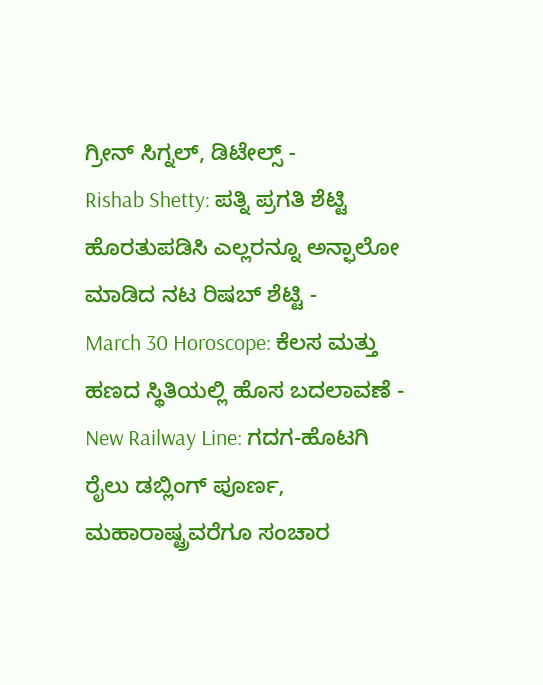ಗ್ರೀನ್ ಸಿಗ್ನಲ್, ಡಿಟೇಲ್ಸ್ -
Rishab Shetty: ಪತ್ನಿ ಪ್ರಗತಿ ಶೆಟ್ಟಿ ಹೊರತುಪಡಿಸಿ ಎಲ್ಲರನ್ನೂ ಅನ್ಫಾಲೋ ಮಾಡಿದ ನಟ ರಿಷಬ್ ಶೆಟ್ಟಿ -
March 30 Horoscope: ಕೆಲಸ ಮತ್ತು ಹಣದ ಸ್ಥಿತಿಯಲ್ಲಿ ಹೊಸ ಬದಲಾವಣೆ -
New Railway Line: ಗದಗ-ಹೊಟಗಿ ರೈಲು ಡಬ್ಲಿಂಗ್ ಪೂರ್ಣ, ಮಹಾರಾಷ್ಟ್ರವರೆಗೂ ಸಂಚಾರ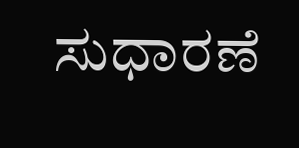ಸುಧಾರಣೆ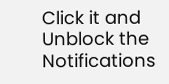Click it and Unblock the Notifications